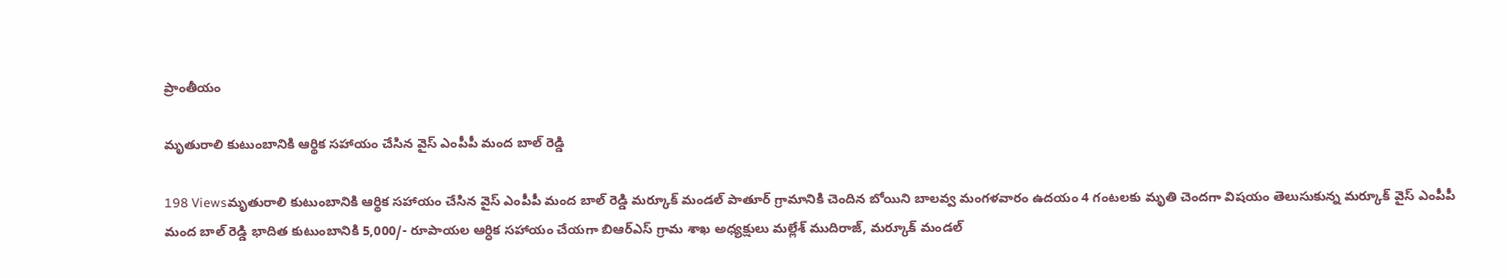ప్రాంతీయం

మృతురాలి కుటుంబానికి ఆర్థిక సహాయం చేసిన వైస్ ఎంపీపీ మంద బాల్ రెడ్డి

198 Viewsమృతురాలి కుటుంబానికి ఆర్థిక సహాయం చేసిన వైస్ ఎంపీపీ మంద బాల్ రెడ్డి మర్కూక్ మండల్ పాతూర్ గ్రామానికి చెందిన బోయిని బాలవ్వ మంగళవారం ఉదయం 4 గంటలకు మృతి చెందగా విషయం తెలుసుకున్న మర్కూక్ వైస్ ఎంపీపీ మంద బాల్ రెడ్డి భాదిత కుటుంబానికి 5,000/- రూపాయల ఆర్ధిక సహాయం చేయగా బిఆర్ఎస్ గ్రామ శాఖ అధ్యక్షులు మల్లేశ్ ముదిరాజ్, మర్కూక్ మండల్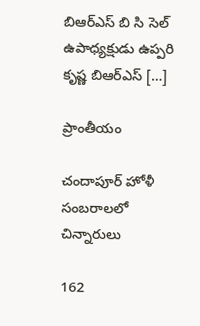బిఆర్ఎస్ బి సి సెల్ ఉపాధ్యక్షుడు ఉప్పరి కృష్ణ బిఆర్ఎస్ […]

ప్రాంతీయం

చందాపూర్ హోళీ సంబరాలలో చిన్నారులు

162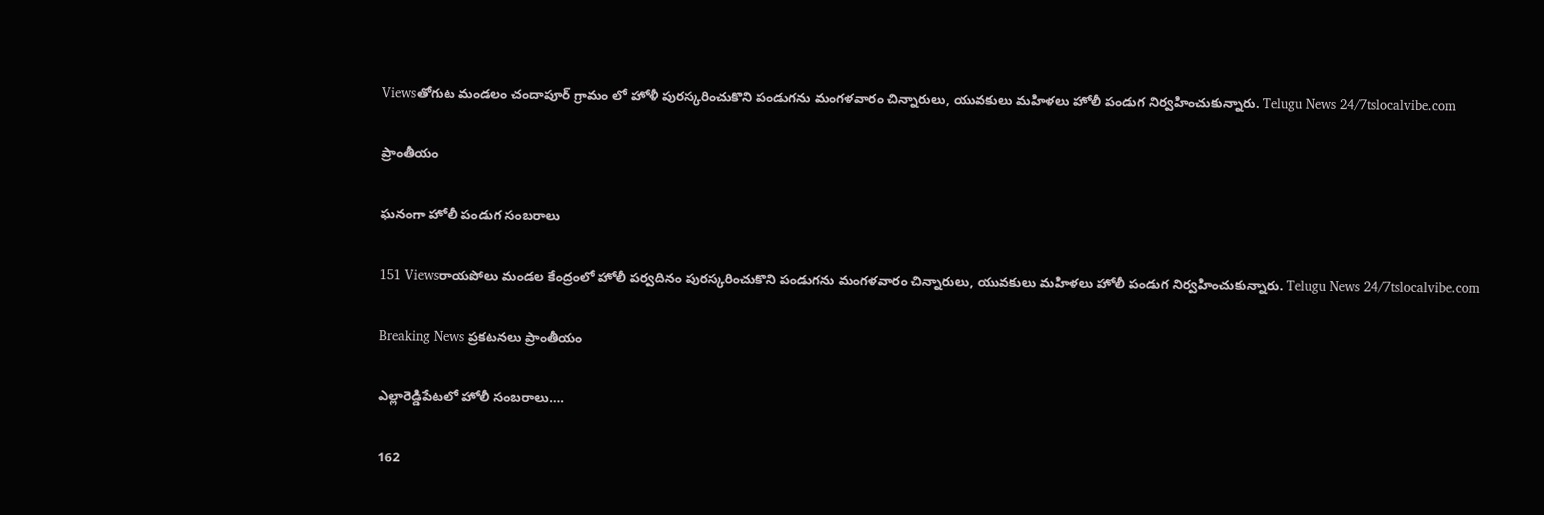Viewsతోగుట మండలం చందాపూర్ గ్రామం లో హోళీ పురస్కరించుకొని పండుగను మంగళవారం చిన్నారులు, యువకులు మహిళలు హోలీ పండుగ నిర్వహించుకున్నారు. Telugu News 24/7tslocalvibe.com

ప్రాంతీయం

ఘనంగా హోలీ పండుగ సంబరాలు

151 Viewsరాయపోలు మండల కేంద్రంలో హోలీ పర్వదినం పురస్కరించుకొని పండుగను మంగళవారం చిన్నారులు, యువకులు మహిళలు హోలీ పండుగ నిర్వహించుకున్నారు. Telugu News 24/7tslocalvibe.com

Breaking News ప్రకటనలు ప్రాంతీయం

ఎల్లారెడ్డిపేటలో హోలీ సంబరాలు….

162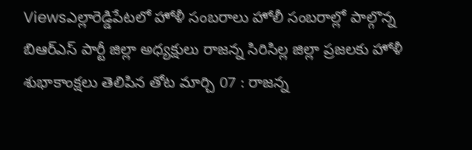Viewsఎల్లారెడ్డిపేటలో హోళీ సంబరాలు హోలీ సంబరాల్లో పాల్గొన్న బిఆర్ఎస్ పార్టీ జిల్లా అధ్యక్షులు రాజన్న సిరిసిల్ల జిల్లా ప్రజలకు హోళీ శుభాకాంక్షలు తెలిపిన తోట మార్చి 07 : రాజన్న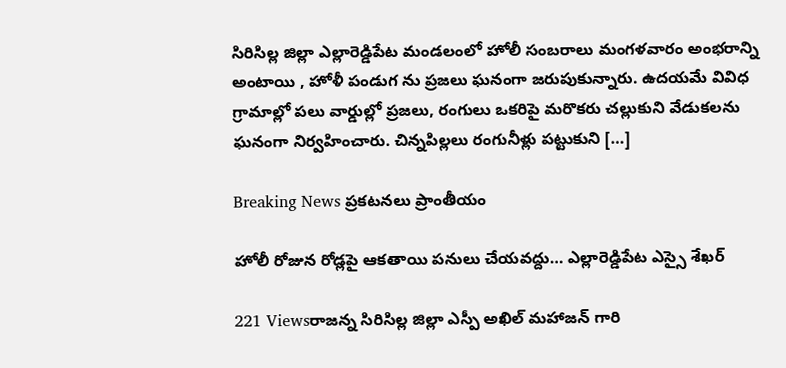సిరిసిల్ల జిల్లా ఎల్లారెడ్డిపేట మండలంలో హోలీ సంబరాలు మంగళవారం అంభరాన్ని అంటాయి , హోళీ పండుగ ను ప్రజలు ఘనంగా జరుపుకున్నారు. ఉదయమే వివిధ గ్రామాల్లో పలు వార్డుల్లో ప్రజలు, రంగులు ఒకరిపై మరొకరు చల్లుకుని వేడుకలను ఘనంగా నిర్వహించారు. చిన్నపిల్లలు రంగునీళ్లు పట్టుకుని […]

Breaking News ప్రకటనలు ప్రాంతీయం

హోలీ రోజున రోడ్లపై ఆకతాయి పనులు చేయవద్దు… ఎల్లారెడ్డిపేట ఎస్సై శేఖర్

221 Viewsరాజన్న సిరిసిల్ల జిల్లా ఎస్పీ అఖిల్ మహాజన్ గారి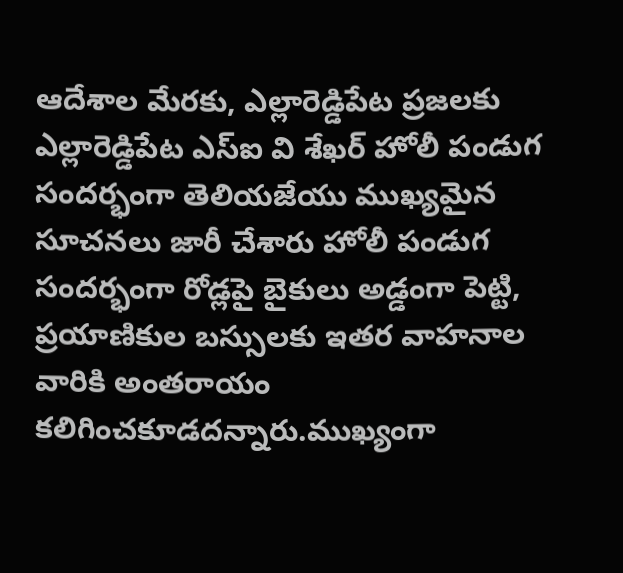ఆదేశాల మేరకు, ఎల్లారెడ్డిపేట ప్రజలకు ఎల్లారెడ్డిపేట ఎస్ఐ వి శేఖర్ హోలీ పండుగ సందర్భంగా తెలియజేయు ముఖ్యమైన సూచనలు జారీ చేశారు హోలీ పండుగ సందర్భంగా రోడ్లపై బైకులు అడ్డంగా పెట్టి, ప్రయాణికుల బస్సులకు ఇతర వాహనాల వారికి అంతరాయం కలిగించకూడదన్నారు.ముఖ్యంగా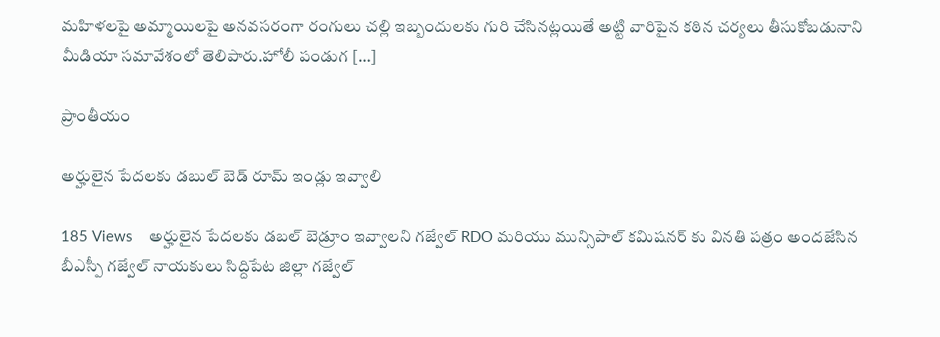మహిళలపై అమ్మాయిలపై అనవసరంగా రంగులు చల్లి ఇబ్బందులకు గురి చేసినట్లయితే అట్టి వారిపైన కఠిన చర్యలు తీసుకోబడునాని మీడియా సమావేశంలో తెలిపారు.హోలీ పండుగ […]

ప్రాంతీయం

అర్హులైన పేదలకు డబుల్ బెడ్ రూమ్ ఇండ్లు ఇవ్వాలి

185 Views    అర్హులైన పేదలకు డబల్ బెడ్రూం ఇవ్వాలని గజ్వేల్ RDO మరియు మున్సిపాల్ కమిషనర్ కు వినతి పత్రం అందజేసిన బీఎస్పీ గజ్వేల్ నాయకులు సిద్దిపేట జిల్లా గజ్వేల్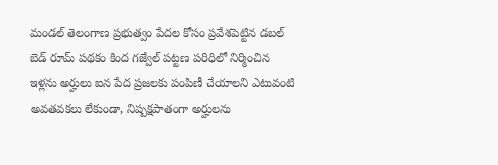మండల్ తెలంగాణ ప్రభుత్వం పేదల కోసం ప్రవేశపెట్టిన డబల్ బెడ్ రూమ్ పథకం కింద గజ్వేల్ పట్టణ పరిధిలో నిర్మించిన ఇళ్లను అర్హులు ఐన పేద ప్రజలకు పంపిణీ చేయాలని ఎటువంటి అవతవకలు లేకుండా, నిష్పక్షపాతంగా అర్హులను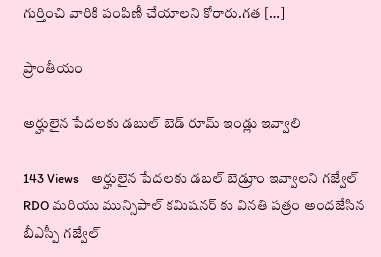గుర్తించి వారికి పంపిణీ చేయాలని కోరారు.గత […]

ప్రాంతీయం

అర్హులైన పేదలకు డబుల్ బెడ్ రూమ్ ఇండ్లు ఇవ్వాలి

143 Views    అర్హులైన పేదలకు డబల్ బెడ్రూం ఇవ్వాలని గజ్వేల్ RDO మరియు మున్సిపాల్ కమిషనర్ కు వినతి పత్రం అందజేసిన బీఎస్పీ గజ్వేల్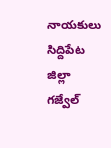నాయకులు సిద్దిపేట జిల్లా గజ్వేల్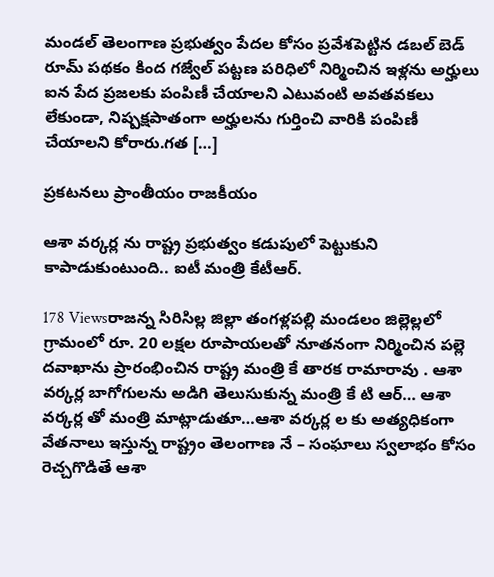మండల్ తెలంగాణ ప్రభుత్వం పేదల కోసం ప్రవేశపెట్టిన డబల్ బెడ్ రూమ్ పథకం కింద గజ్వేల్ పట్టణ పరిధిలో నిర్మించిన ఇళ్లను అర్హులు ఐన పేద ప్రజలకు పంపిణీ చేయాలని ఎటువంటి అవతవకలు లేకుండా, నిష్పక్షపాతంగా అర్హులను గుర్తించి వారికి పంపిణీ చేయాలని కోరారు.గత […]

ప్రకటనలు ప్రాంతీయం రాజకీయం

ఆశా వర్కర్ల ను రాష్ట్ర ప్రభుత్వం కడుపులో పెట్టుకుని కాపాడుకుంటుంది.. ఐటీ మంత్రి కేటీఆర్.

178 Viewsరాజన్న సిరిసిల్ల జిల్లా తంగళ్లపల్లి మండలం జిల్లెల్లలో గ్రామంలో రూ. 20 లక్షల రూపాయలతో నూతనంగా నిర్మించిన పల్లె దవాఖాను ప్రారంభించిన రాష్ట్ర మంత్రి కే తారక రామారావు . ఆశా వర్కర్ల బాగోగులను అడిగి తెలుసుకున్న మంత్రి కే టి ఆర్… ఆశా వర్కర్ల తో మంత్రి మాట్లాడుతూ…ఆశా వర్కర్ల ల కు అత్యధికంగా వేతనాలు ఇస్తున్న రాష్ట్రం తెలంగాణ నే – సంఘాలు స్వలాభం కోసం రెచ్చగొడితే ఆశా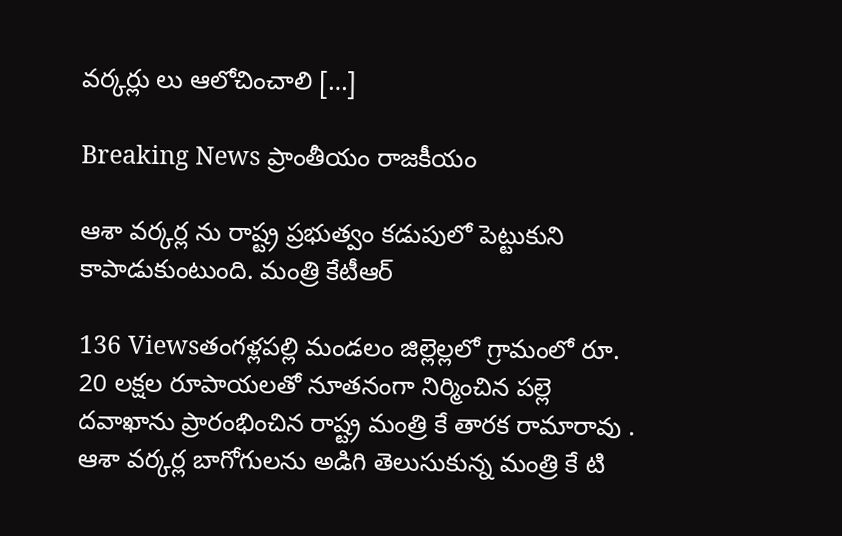వర్కర్లు లు ఆలోచించాలి […]

Breaking News ప్రాంతీయం రాజకీయం

ఆశా వర్కర్ల ను రాష్ట్ర ప్రభుత్వం కడుపులో పెట్టుకుని కాపాడుకుంటుంది. మంత్రి కేటీఆర్

136 Viewsతంగళ్లపల్లి మండలం జిల్లెల్లలో గ్రామంలో రూ. 20 లక్షల రూపాయలతో నూతనంగా నిర్మించిన పల్లె దవాఖాను ప్రారంభించిన రాష్ట్ర మంత్రి కే తారక రామారావు . ఆశా వర్కర్ల బాగోగులను అడిగి తెలుసుకున్న మంత్రి కే టి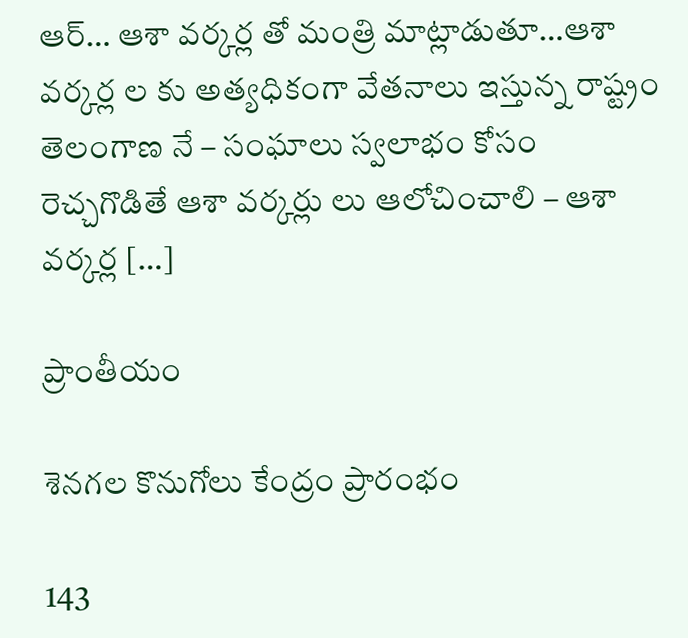ఆర్… ఆశా వర్కర్ల తో మంత్రి మాట్లాడుతూ…ఆశా వర్కర్ల ల కు అత్యధికంగా వేతనాలు ఇస్తున్న రాష్ట్రం తెలంగాణ నే – సంఘాలు స్వలాభం కోసం రెచ్చగొడితే ఆశా వర్కర్లు లు ఆలోచించాలి – ఆశా వర్కర్ల […]

ప్రాంతీయం

శెనగల కొనుగోలు కేంద్రం ప్రారంభం

143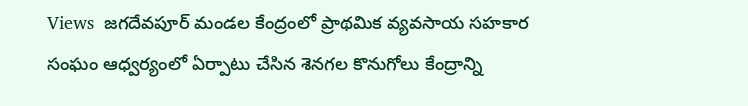Views  జగదేవపూర్ మండల కేంద్రంలో ప్రాథమిక వ్యవసాయ సహకార సంఘం ఆధ్వర్యంలో ఏర్పాటు చేసిన శెనగల కొనుగోలు కేంద్రాన్ని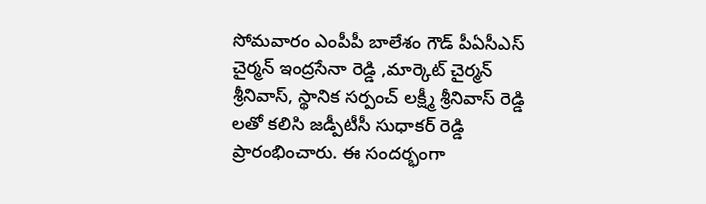సోమవారం ఎంపీపీ బాలేశం గౌడ్ పీఏసీఎస్ చైర్మన్ ఇంద్రసేనా రెడ్డి ,మార్కెట్ చైర్మన్ శ్రీనివాస్, స్థానిక సర్పంచ్ లక్ష్మీ శ్రీనివాస్ రెడ్డి లతో కలిసి జడ్పీటీసీ సుధాకర్ రెడ్డి ప్రారంభించారు. ఈ సందర్భంగా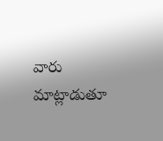వారు మాట్లాడుతూ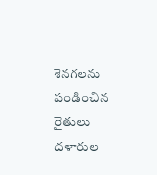శెనగలను పండించిన రైతులు దళారుల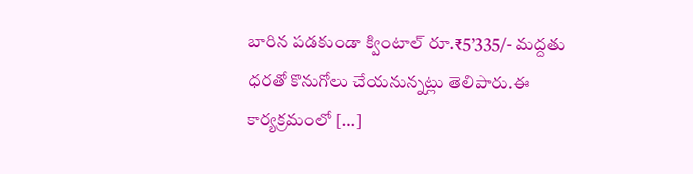బారిన పడకుండా క్వింటాల్ రూ.₹5’335/- మద్దతు ధరతో కొనుగోలు చేయనున్నట్లు తెలిపారు.ఈ కార్యక్రమంలో […]